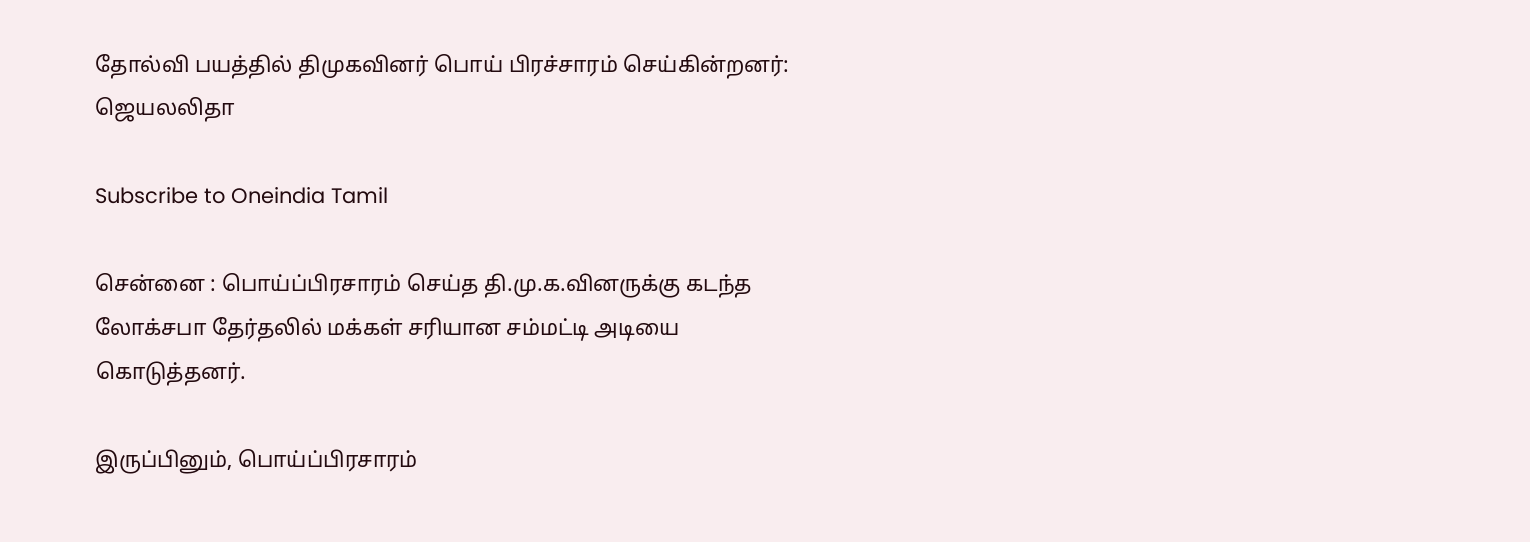தோல்வி பயத்தில் திமுகவினர் பொய் பிரச்சாரம் செய்கின்றனர்: ஜெயலலிதா

Subscribe to Oneindia Tamil

சென்னை : பொய்ப்பிரசாரம் செய்த தி.மு.க.வினருக்கு கடந்த லோக்சபா தேர்தலில் மக்கள் சரியான சம்மட்டி அடியை கொடுத்தனர்.

இருப்பினும், பொய்ப்பிரசாரம்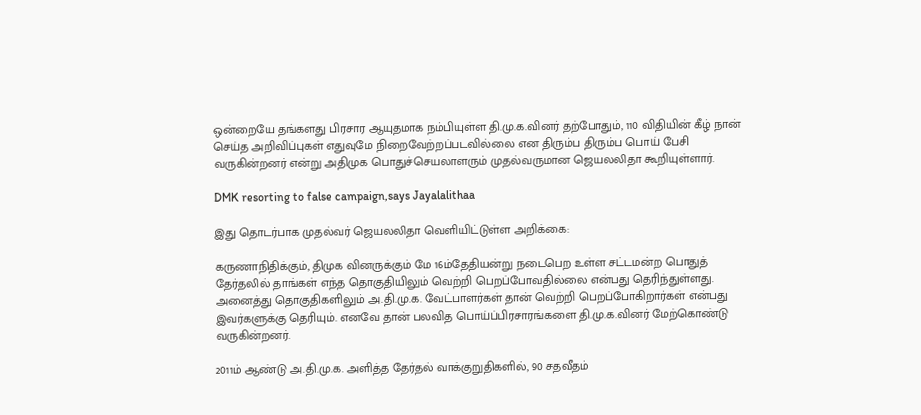ஒன்றையே தங்களது பிரசார ஆயுதமாக நம்பியுள்ள தி.மு.க.வினர் தற்போதும், 110 விதியின் கீழ் நான் செய்த அறிவிப்புகள் எதுவுமே நிறைவேற்றப்படவில்லை என திரும்ப திரும்ப பொய் பேசி வருகின்றனர் என்று அதிமுக பொதுச்செயலாளரும் முதல்வருமான ஜெயலலிதா கூறியுள்ளார்.

DMK resorting to false campaign,says Jayalalithaa

இது தொடர்பாக முதல்வர் ஜெயலலிதா வெளியிட்டுள்ள அறிக்கை:

கருணாநிதிக்கும், திமுக வினருக்கும் மே 16ம்தேதியன்று நடைபெற உள்ள சட்டமன்ற பொதுத் தேர்தலில் தாங்கள் எந்த தொகுதியிலும் வெற்றி பெறப்போவதில்லை என்பது தெரிந்துள்ளது. அனைத்து தொகுதிகளிலும் அ.தி.மு.க. வேட்பாளர்கள் தான் வெற்றி பெறப்போகிறார்கள் என்பது இவர்களுக்கு தெரியும். எனவே தான் பலவித பொய்ப்பிரசாரங்களை தி.மு.க.வினர் மேற்கொண்டு வருகின்றனர்.

2011ம் ஆண்டு அ.தி.மு.க. அளித்த தேர்தல் வாக்குறுதிகளில், 90 சதவீதம்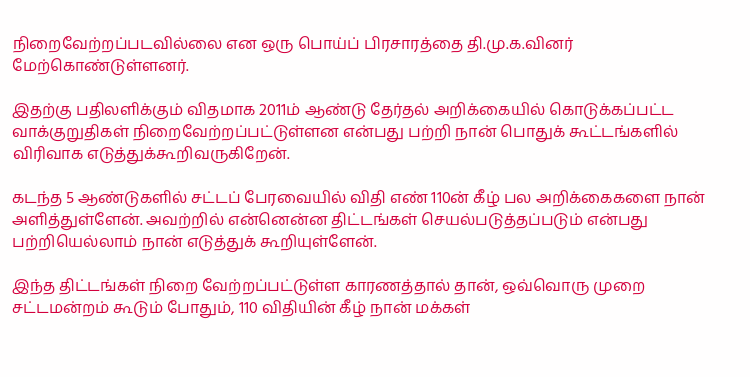நிறைவேற்றப்படவில்லை என ஒரு பொய்ப் பிரசாரத்தை தி.மு.க.வினர் மேற்கொண்டுள்ளனர்.

இதற்கு பதிலளிக்கும் விதமாக 2011ம் ஆண்டு தேர்தல் அறிக்கையில் கொடுக்கப்பட்ட வாக்குறுதிகள் நிறைவேற்றப்பட்டுள்ளன என்பது பற்றி நான் பொதுக் கூட்டங்களில் விரிவாக எடுத்துக்கூறிவருகிறேன்.

கடந்த 5 ஆண்டுகளில் சட்டப் பேரவையில் விதி எண் 110ன் கீழ் பல அறிக்கைகளை நான் அளித்துள்ளேன். அவற்றில் என்னென்ன திட்டங்கள் செயல்படுத்தப்படும் என்பது பற்றியெல்லாம் நான் எடுத்துக் கூறியுள்ளேன்.

இந்த திட்டங்கள் நிறை வேற்றப்பட்டுள்ள காரணத்தால் தான், ஒவ்வொரு முறை சட்டமன்றம் கூடும் போதும், 110 விதியின் கீழ் நான் மக்கள்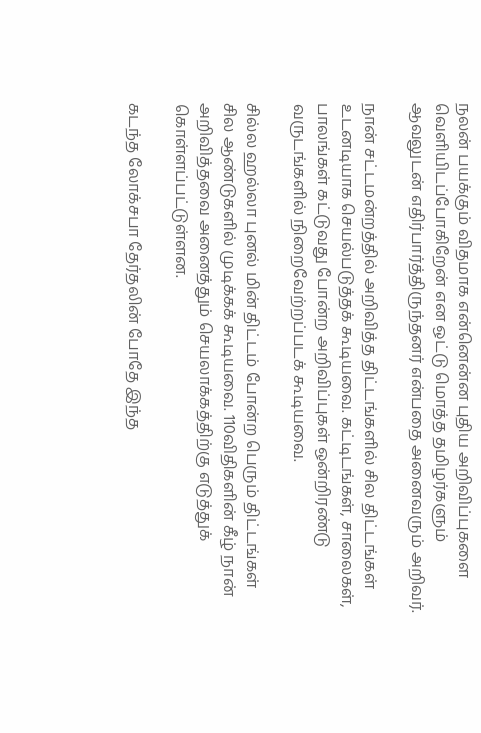நலன் பயக்கும் விதமாக என்னென்ன புதிய அறிவிப்புகளை வெளியிடப்போகிறேன் என ஒட்டு மொத்த தமிழர்களும் ஆவலுடன் எதிர்பார்த்திருந்தனர் என்பதை அனைவரும் அறிவர்.

நான் சட்டமன்றத்தில் அறிவித்த திட்டங்களில் சில திட்டங்கள் உடனடியாக செயல்படுத்தக் கூடியவை. கட்டிடங்கள், சாலைகள், பாலங்கள் கட்டுவது போன்ற அறிவிப்புகள் ஒன்றிரண்டு வருடங்களில் நிறைவேற்றப்படக் கூடியவை.

சில்ல ஹல்லா புனல் மின் திட்டம் போன்ற பெரும் திட்டங்கள் சில ஆண்டுகளில் முடிக்கக் கூடியவை. 110விதிகளின் கீழ் நான் அறிவித்தவை அனைத்தும் செயலாக்கத்திற்கு எடுத்துக் கொள்ளப்பட்டுள்ளன.

கடந்த லோக்சபா தேர்தலின் போதே இந்த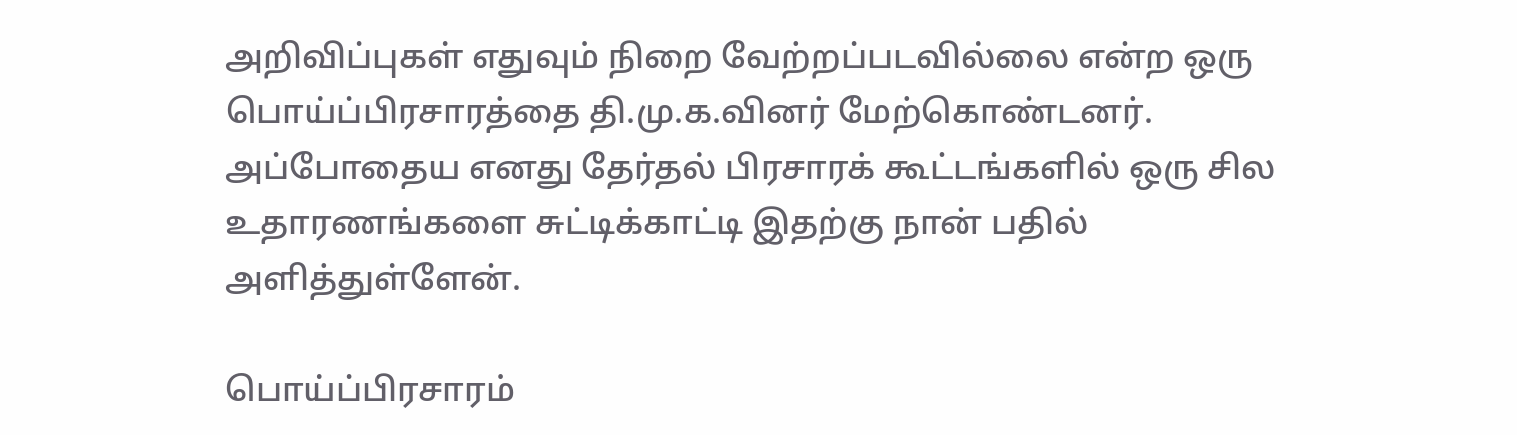அறிவிப்புகள் எதுவும் நிறை வேற்றப்படவில்லை என்ற ஒரு பொய்ப்பிரசாரத்தை தி.மு.க.வினர் மேற்கொண்டனர். அப்போதைய எனது தேர்தல் பிரசாரக் கூட்டங்களில் ஒரு சில உதாரணங்களை சுட்டிக்காட்டி இதற்கு நான் பதில் அளித்துள்ளேன்.

பொய்ப்பிரசாரம்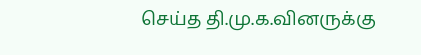செய்த தி.மு.க.வினருக்கு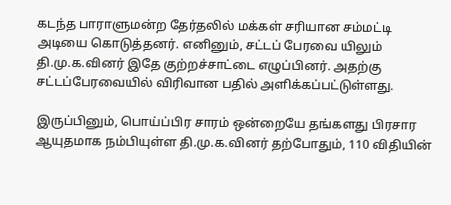கடந்த பாராளுமன்ற தேர்தலில் மக்கள் சரியான சம்மட்டி அடியை கொடுத்தனர். எனினும், சட்டப் பேரவை யிலும் தி.மு.க.வினர் இதே குற்றச்சாட்டை எழுப்பினர். அதற்கு சட்டப்பேரவையில் விரிவான பதில் அளிக்கப்பட்டுள்ளது.

இருப்பினும், பொய்ப்பிர சாரம் ஒன்றையே தங்களது பிரசார ஆயுதமாக நம்பியுள்ள தி.மு.க.வினர் தற்போதும், 110 விதியின்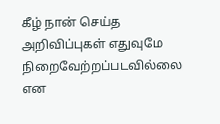கீழ் நான் செய்த அறிவிப்புகள் எதுவுமே நிறைவேற்றப்படவில்லை என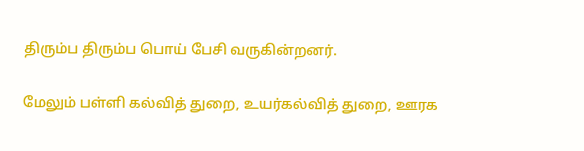திரும்ப திரும்ப பொய் பேசி வருகின்றனர்.

மேலும் பள்ளி கல்வித் துறை, உயர்கல்வித் துறை, ஊரக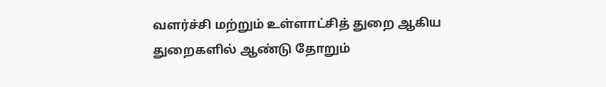வளர்ச்சி மற்றும் உள்ளாட்சித் துறை ஆகிய துறைகளில் ஆண்டு தோறும்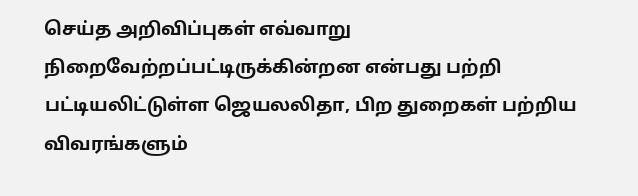செய்த அறிவிப்புகள் எவ்வாறு நிறைவேற்றப்பட்டிருக்கின்றன என்பது பற்றி பட்டியலிட்டுள்ள ஜெயலலிதா, பிற துறைகள் பற்றிய விவரங்களும்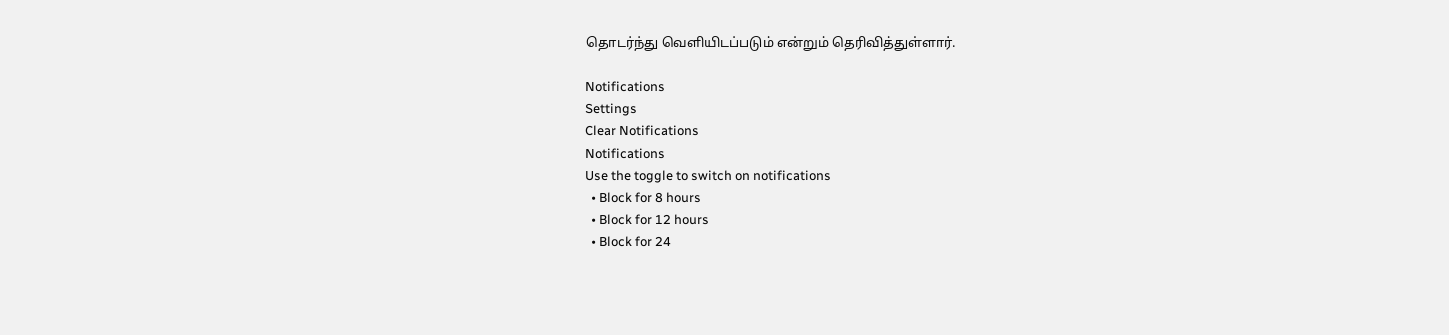தொடர்ந்து வெளியிடப்படும் என்றும் தெரிவித்துள்ளார்.

Notifications
Settings
Clear Notifications
Notifications
Use the toggle to switch on notifications
  • Block for 8 hours
  • Block for 12 hours
  • Block for 24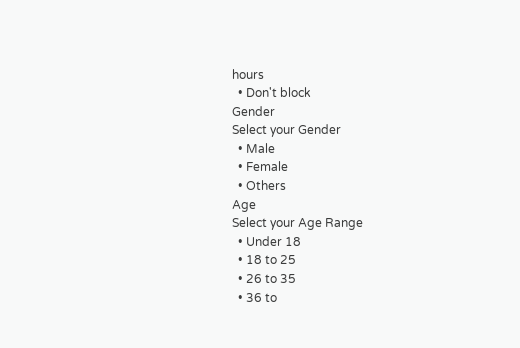hours
  • Don't block
Gender
Select your Gender
  • Male
  • Female
  • Others
Age
Select your Age Range
  • Under 18
  • 18 to 25
  • 26 to 35
  • 36 to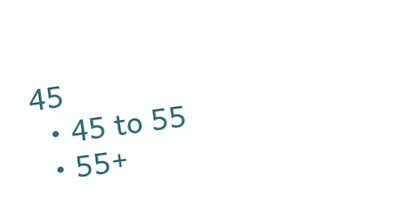45
  • 45 to 55
  • 55+